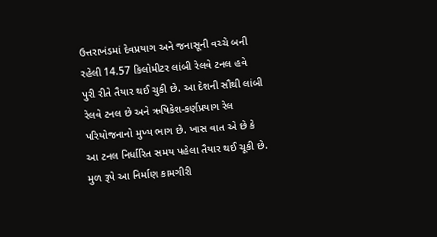ઉત્તરાખંડમાં દેવપ્રયાગ અને જનાસૂની વચ્ચે બની રહેલી 14.57 કિલોમીટર લાંબી રેલવે ટનલ હવે પુરી રીતે તૈયાર થઈ ચુકી છે. આ દેશની સૌથી લાંબી રેલવે ટનલ છે અને ઋષિકેશ-કર્ણપ્રયાગ રેલ પરિયોજનાનો મુખ્ય ભાગ છે. ખાસ વાત એ છે કે આ ટનલ નિર્ધારિત સમય પહેલા તૈયાર થઈ ચૂકી છે. મુળ રૂપે આ નિર્માણ કામગીરી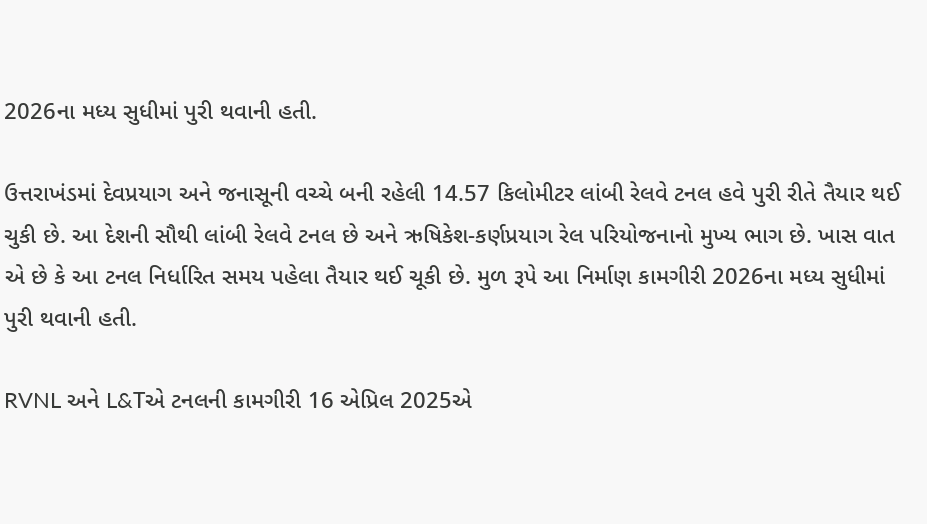2026ના મધ્ય સુધીમાં પુરી થવાની હતી.

ઉત્તરાખંડમાં દેવપ્રયાગ અને જનાસૂની વચ્ચે બની રહેલી 14.57 કિલોમીટર લાંબી રેલવે ટનલ હવે પુરી રીતે તૈયાર થઈ ચુકી છે. આ દેશની સૌથી લાંબી રેલવે ટનલ છે અને ઋષિકેશ-કર્ણપ્રયાગ રેલ પરિયોજનાનો મુખ્ય ભાગ છે. ખાસ વાત એ છે કે આ ટનલ નિર્ધારિત સમય પહેલા તૈયાર થઈ ચૂકી છે. મુળ રૂપે આ નિર્માણ કામગીરી 2026ના મધ્ય સુધીમાં પુરી થવાની હતી.

RVNL અને L&Tએ ટનલની કામગીરી 16 એપ્રિલ 2025એ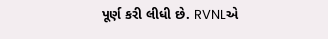પૂર્ણ કરી લીધી છે. RVNLએ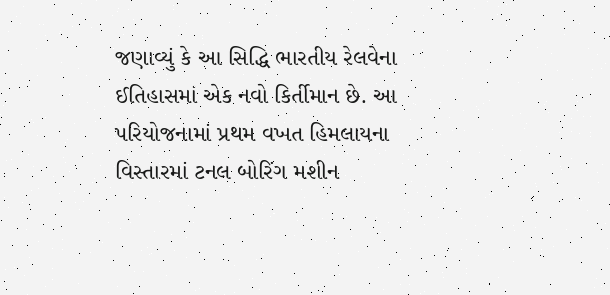જણાવ્યું કે આ સિદ્ધિ ભારતીય રેલવેના ઈતિહાસમાં એક નવો કિર્તીમાન છે. આ પરિયોજનામાં પ્રથમ વખત હિમલાયના વિસ્તારમાં ટનલ બોરિંગ મશીન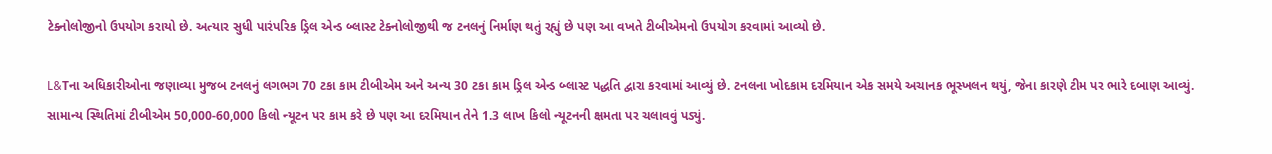ટેક્નોલોજીનો ઉપયોગ કરાયો છે. અત્યાર સુધી પારંપરિક ડ્રિલ એન્ડ બ્લાસ્ટ ટેક્નોલોજીથી જ ટનલનું નિર્માણ થતું રહ્યું છે પણ આ વખતે ટીબીએમનો ઉપયોગ કરવામાં આવ્યો છે.

L&Tના અધિકારીઓના જણાવ્યા મુજબ ટનલનું લગભગ 70 ટકા કામ ટીબીએમ અને અન્ય 30 ટકા કામ ડ્રિલ એન્ડ બ્લાસ્ટ પદ્ધતિ દ્વારા કરવામાં આવ્યું છે. ટનલના ખોદકામ દરમિયાન એક સમયે અચાનક ભૂસ્ખલન થયું, જેના કારણે ટીમ પર ભારે દબાણ આવ્યું. સામાન્ય સ્થિતિમાં ટીબીએમ 50,000-60,000 કિલો ન્યૂટન પર કામ કરે છે પણ આ દરમિયાન તેને 1.3 લાખ કિલો ન્યૂટનની ક્ષમતા પર ચલાવવું પડ્યું.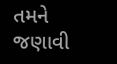તમને જણાવી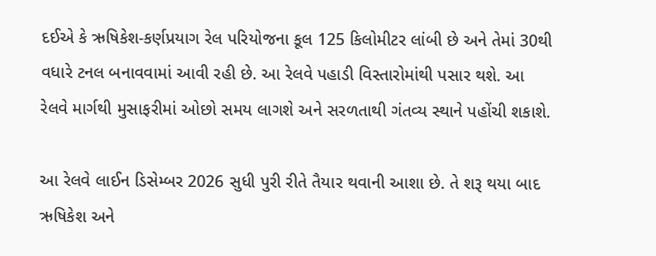દઈએ કે ઋષિકેશ-કર્ણપ્રયાગ રેલ પરિયોજના કૂલ 125 કિલોમીટર લાંબી છે અને તેમાં 30થી વધારે ટનલ બનાવવામાં આવી રહી છે. આ રેલવે પહાડી વિસ્તારોમાંથી પસાર થશે. આ રેલવે માર્ગથી મુસાફરીમાં ઓછો સમય લાગશે અને સરળતાથી ગંતવ્ય સ્થાને પહોંચી શકાશે.

આ રેલવે લાઈન ડિસેમ્બર 2026 સુધી પુરી રીતે તૈયાર થવાની આશા છે. તે શરૂ થયા બાદ ઋષિકેશ અને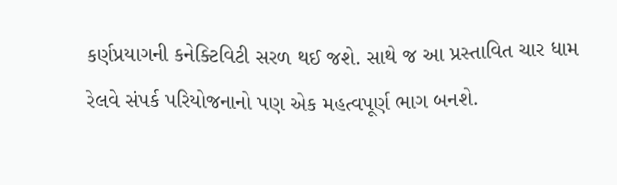કર્ણપ્રયાગની કનેક્ટિવિટી સરળ થઈ જશે. સાથે જ આ પ્રસ્તાવિત ચાર ધામ રેલવે સંપર્ક પરિયોજનાનો પણ એક મહત્વપૂર્ણ ભાગ બનશે.